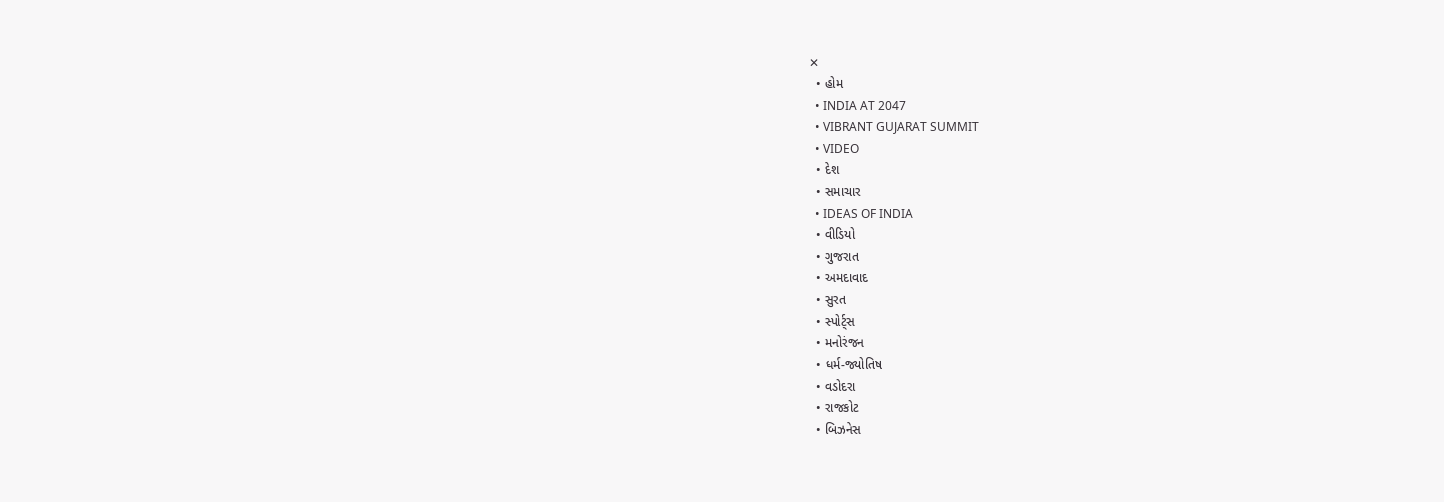✕
  • હોમ
  • INDIA AT 2047
  • VIBRANT GUJARAT SUMMIT
  • VIDEO
  • દેશ
  • સમાચાર
  • IDEAS OF INDIA
  • વીડિયો
  • ગુજરાત
  • અમદાવાદ
  • સુરત
  • સ્પોર્ટ્સ
  • મનોરંજન
  • ધર્મ-જ્યોતિષ
  • વડોદરા
  • રાજકોટ
  • બિઝનેસ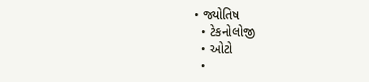• જ્યોતિષ
  • ટેકનોલોજી
  • ઓટો
  •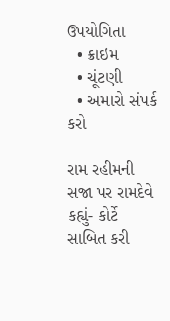ઉપયોગિતા
  • ક્રાઇમ
  • ચૂંટણી
  • અમારો સંપર્ક કરો

રામ રહીમની સજા પર રામદેવે કહ્યું- કોર્ટે સાબિત કરી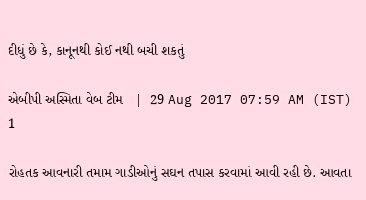દીધું છે કે, કાનૂનથી કોઈ નથી બચી શકતું

એબીપી અસ્મિતા વેબ ટીમ   |  29 Aug 2017 07:59 AM (IST)
1

રોહતક આવનારી તમામ ગાડીઓનું સઘન તપાસ કરવામાં આવી રહી છે. આવતા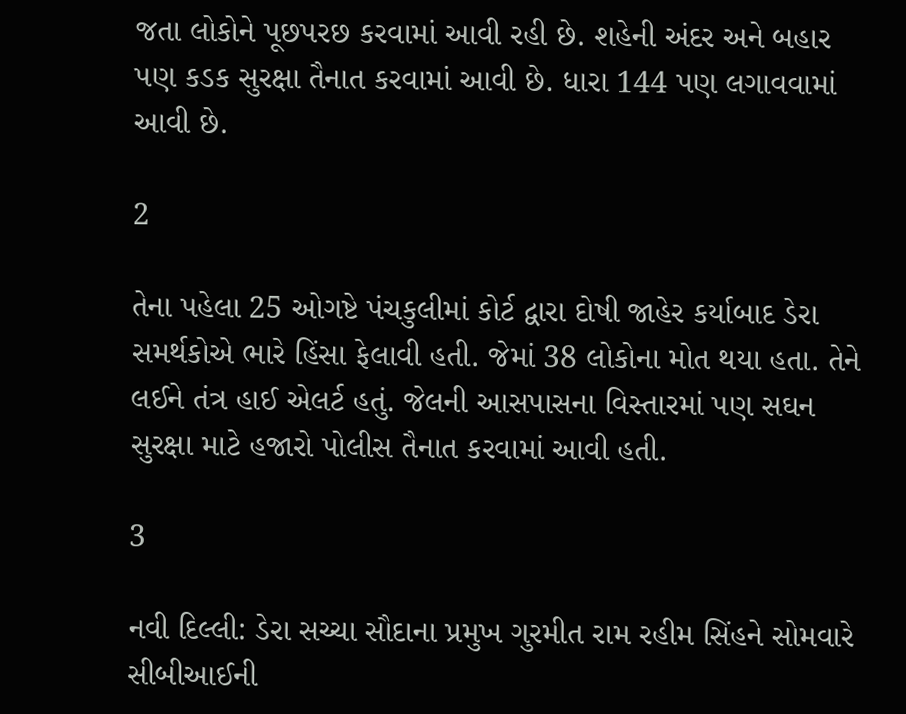જતા લોકોને પૂછપરછ કરવામાં આવી રહી છે. શહેની અંદર અને બહાર પણ કડક સુરક્ષા તૈનાત કરવામાં આવી છે. ધારા 144 પણ લગાવવામાં આવી છે.

2

તેના પહેલા 25 ઓગષ્ટે પંચકુલીમાં કોર્ટ દ્વારા દોષી જાહેર કર્યાબાદ ડેરા સમર્થકોએ ભારે હિંસા ફેલાવી હતી. જેમાં 38 લોકોના મોત થયા હતા. તેને લઈને તંત્ર હાઈ એલર્ટ હતું. જેલની આસપાસના વિસ્તારમાં પણ સઘન સુરક્ષા માટે હજારો પોલીસ તૈનાત કરવામાં આવી હતી.

3

નવી દિલ્લી: ડેરા સચ્ચા સૌદાના પ્રમુખ ગુરમીત રામ રહીમ સિંહને સોમવારે સીબીઆઈની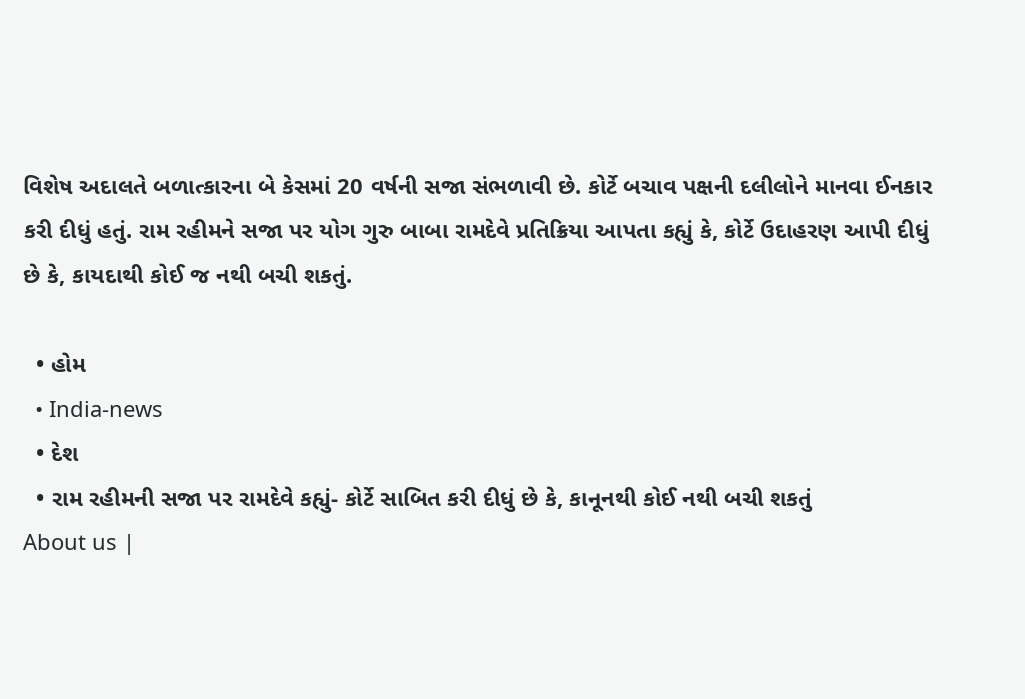વિશેષ અદાલતે બળાત્કારના બે કેસમાં 20 વર્ષની સજા સંભળાવી છે. કોર્ટે બચાવ પક્ષની દલીલોને માનવા ઈનકાર કરી દીધું હતું. રામ રહીમને સજા પર યોગ ગુરુ બાબા રામદેવે પ્રતિક્રિયા આપતા કહ્યું કે, કોર્ટે ઉદાહરણ આપી દીધું છે કે, કાયદાથી કોઈ જ નથી બચી શકતું.

  • હોમ
  • India-news
  • દેશ
  • રામ રહીમની સજા પર રામદેવે કહ્યું- કોર્ટે સાબિત કરી દીધું છે કે, કાનૂનથી કોઈ નથી બચી શકતું
About us |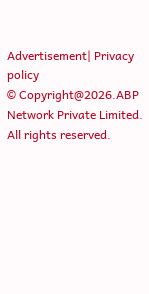Advertisement| Privacy policy
© Copyright@2026.ABP Network Private Limited. All rights reserved.